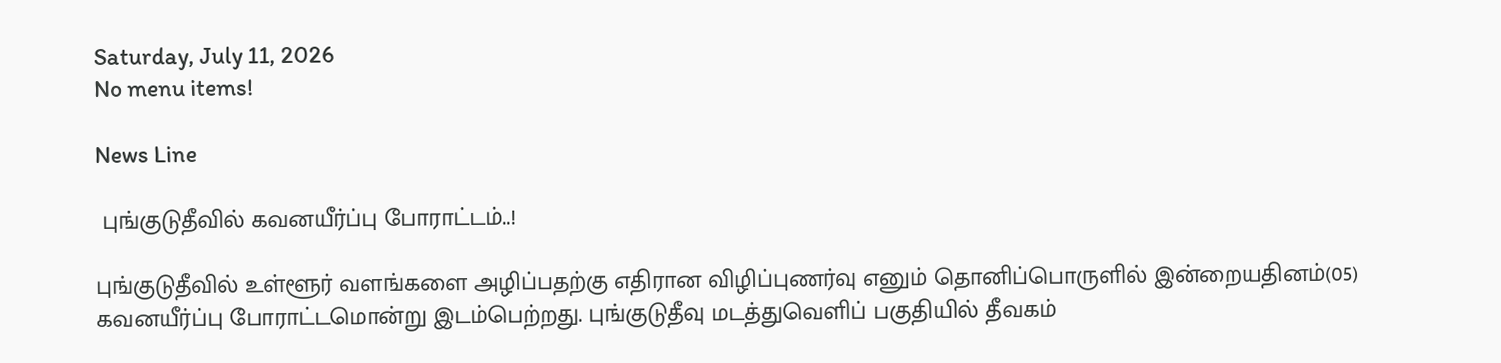Saturday, July 11, 2026
No menu items!

News Line

 புங்குடுதீவில் கவனயீர்ப்பு போராட்டம்..!

புங்குடுதீவில் உள்ளூர் வளங்களை அழிப்பதற்கு எதிரான விழிப்புணர்வு எனும் தொனிப்பொருளில் இன்றையதினம்(05)  கவனயீர்ப்பு போராட்டமொன்று இடம்பெற்றது. புங்குடுதீவு மடத்துவெளிப் பகுதியில் தீவகம்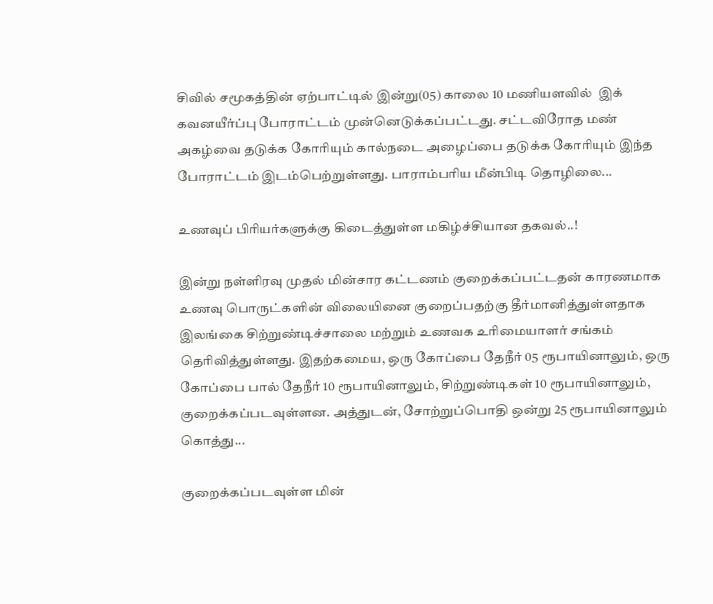சிவில் சமூகத்தின் ஏற்பாட்டில் இன்று(05) காலை 10 மணியளவில்  இக் கவனயீர்ப்பு போராட்டம் முன்னெடுக்கப்பட்டது. சட்டவிரோத மண் அகழ்வை தடுக்க கோரியும் கால்நடை அழைப்பை தடுக்க கோரியும் இந்த போராட்டம் இடம்பெற்றுள்ளது. பாராம்பரிய மீன்பிடி தொழிலை...

உணவுப் பிரியர்களுக்கு கிடைத்துள்ள மகிழ்ச்சியான தகவல்..!

இன்று நள்ளிரவு முதல் மின்சார கட்டணம் குறைக்கப்பட்டதன் காரணமாக  உணவு பொருட்களின் விலையினை குறைப்பதற்கு தீர்மானித்துள்ளதாக இலங்கை சிற்றுண்டிச்சாலை மற்றும் உணவக உரிமையாளர் சங்கம் தெரிவித்துள்ளது. இதற்கமைய, ஒரு கோப்பை தேநீர் 05 ரூபாயினாலும், ஒரு கோப்பை பால் தேநீர் 10 ரூபாயினாலும், சிற்றுண்டிகள் 10 ரூபாயினாலும், குறைக்கப்படவுள்ளன. அத்துடன், சோற்றுப்பொதி ஒன்று 25 ரூபாயினாலும் கொத்து...

குறைக்கப்படவுள்ள மின்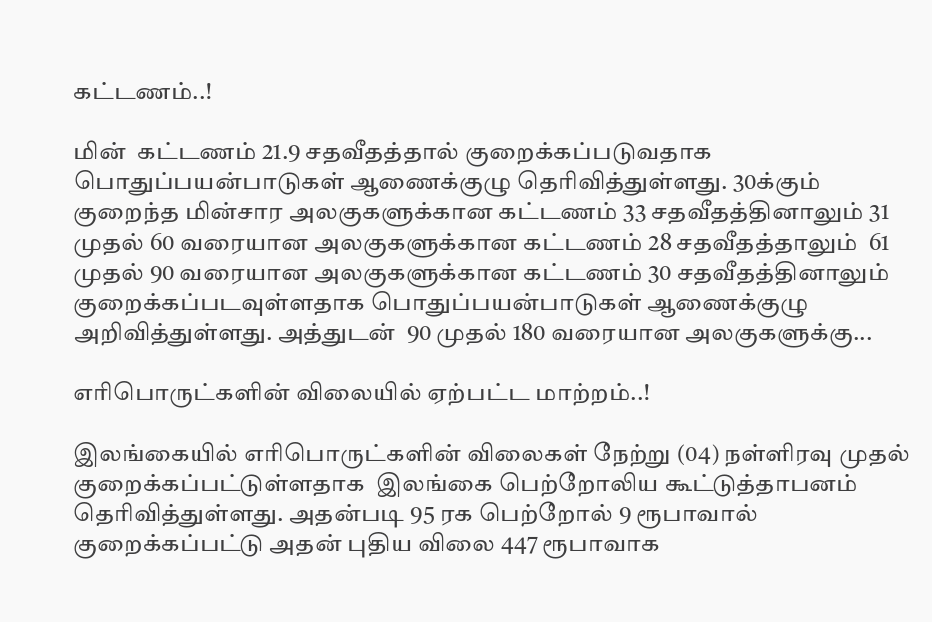கட்டணம்..!

மின்  கட்டணம் 21.9 சதவீதத்தால் குறைக்கப்படுவதாக பொதுப்பயன்பாடுகள் ஆணைக்குழு தெரிவித்துள்ளது. 30க்கும் குறைந்த மின்சார அலகுகளுக்கான கட்டணம் 33 சதவீதத்தினாலும் 31 முதல் 60 வரையான அலகுகளுக்கான கட்டணம் 28 சதவீதத்தாலும்  61 முதல் 90 வரையான அலகுகளுக்கான கட்டணம் 30 சதவீதத்தினாலும் குறைக்கப்படவுள்ளதாக பொதுப்பயன்பாடுகள் ஆணைக்குழு அறிவித்துள்ளது. அத்துடன்  90 முதல் 180 வரையான அலகுகளுக்கு...

எரிபொருட்களின் விலையில் ஏற்பட்ட மாற்றம்..!

இலங்கையில் எரிபொருட்களின் விலைகள் நேற்று (04) நள்ளிரவு முதல் குறைக்கப்பட்டுள்ளதாக  இலங்கை பெற்றோலிய கூட்டுத்தாபனம் தெரிவித்துள்ளது. அதன்படி 95 ரக பெற்றோல் 9 ரூபாவால் குறைக்கப்பட்டு அதன் புதிய விலை 447 ரூபாவாக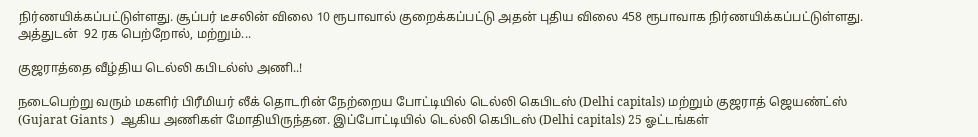நிர்ணயிக்கப்பட்டுள்ளது. சூப்பர் டீசலின் விலை 10 ரூபாவால் குறைக்கப்பட்டு அதன் புதிய விலை 458 ரூபாவாக நிர்ணயிக்கப்பட்டுள்ளது. அத்துடன்  92 ரக பெற்றோல், மற்றும்...

குஜராத்தை வீழ்திய டெல்லி கபிடல்ஸ் அணி..!

நடைபெற்று வரும் மகளிர் பிரீமியர் லீக் தொடரின் நேற்றைய போட்டியில் டெல்லி கெபிடஸ் (Delhi capitals) மற்றும் குஜராத் ஜெயண்ட்ஸ் (Gujarat Giants )  ஆகிய அணிகள் மோதியிருந்தன. இப்போட்டியில் டெல்லி கெபிடஸ் (Delhi capitals) 25 ஓட்டங்கள்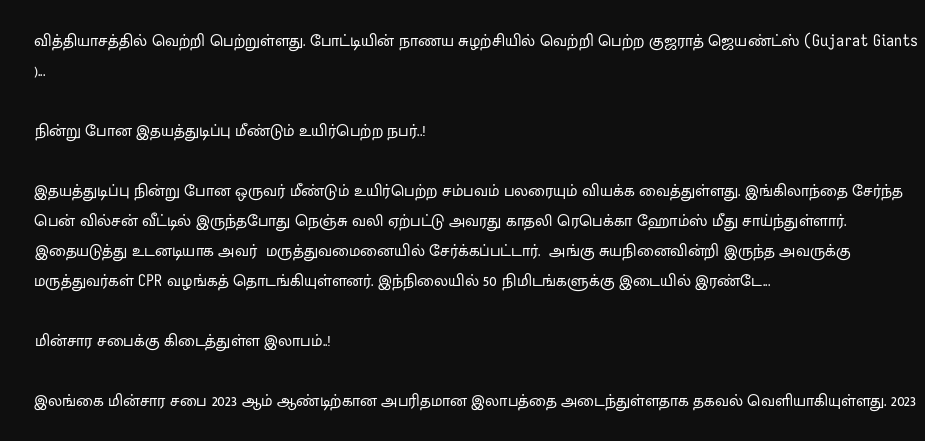வித்தியாசத்தில் வெற்றி பெற்றுள்ளது. போட்டியின் நாணய சுழற்சியில் வெற்றி பெற்ற குஜராத் ஜெயண்ட்ஸ் (Gujarat Giants )...

நின்று போன இதயத்துடிப்பு மீண்டும் உயிர்பெற்ற நபர்..!

இதயத்துடிப்பு நின்று போன ஒருவர் மீண்டும் உயிர்பெற்ற சம்பவம் பலரையும் வியக்க வைத்துள்ளது. இங்கிலாந்தை சேர்ந்த பென் வில்சன் வீட்டில் இருந்தபோது நெஞ்சு வலி ஏற்பட்டு அவரது காதலி ரெபெக்கா ஹோம்ஸ் மீது சாய்ந்துள்ளார். இதையடுத்து உடனடியாக அவர்  மருத்துவமைனையில் சேர்க்கப்பட்டார்.  அங்கு சுயநினைவின்றி இருந்த அவருக்கு மருத்துவர்கள் CPR வழங்கத் தொடங்கியுள்ளனர். இந்நிலையில் 50 நிமிடங்களுக்கு இடையில் இரண்டே...

மின்சார சபைக்கு கிடைத்துள்ள இலாபம்..!

இலங்கை மின்சார சபை 2023 ஆம் ஆண்டிற்கான அபரிதமான இலாபத்தை அடைந்துள்ளதாக தகவல் வெளியாகியுள்ளது. 2023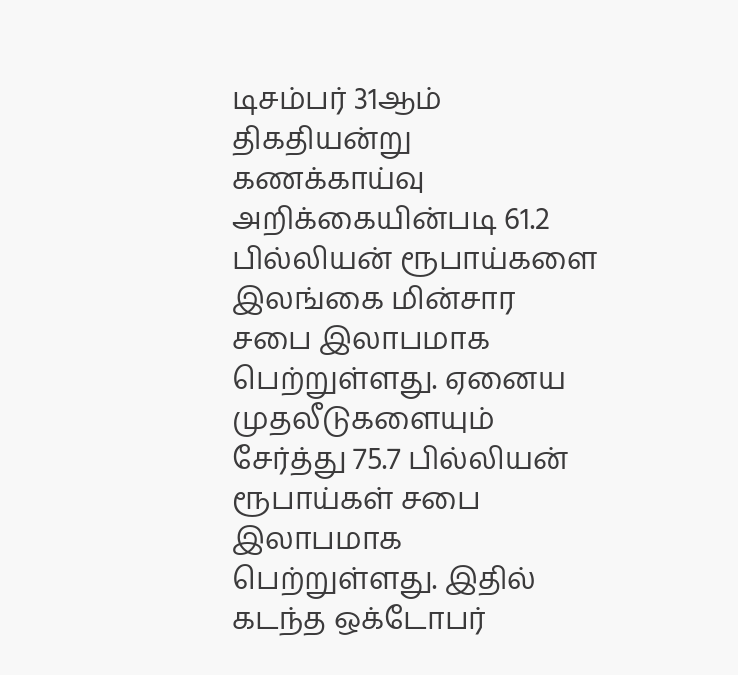டிசம்பர் 31ஆம் திகதியன்று கணக்காய்வு அறிக்கையின்படி 61.2 பில்லியன் ரூபாய்களை இலங்கை மின்சார சபை இலாபமாக பெற்றுள்ளது. ஏனைய முதலீடுகளையும் சேர்த்து 75.7 பில்லியன் ரூபாய்கள் சபை இலாபமாக பெற்றுள்ளது. இதில் கடந்த ஒக்டோபர்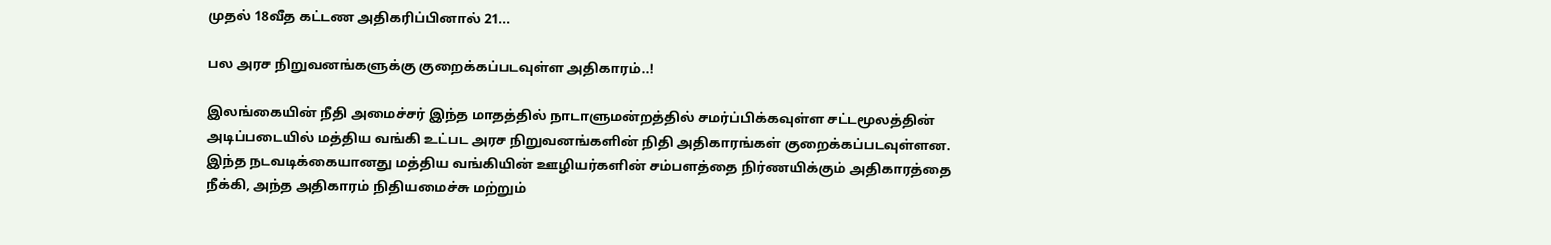முதல் 18வீத கட்டண அதிகரிப்பினால் 21...

பல அரச நிறுவனங்களுக்கு குறைக்கப்படவுள்ள அதிகாரம்..!

இலங்கையின் நீதி அமைச்சர் இந்த மாதத்தில் நாடாளுமன்றத்தில் சமர்ப்பிக்கவுள்ள சட்டமூலத்தின் அடிப்படையில் மத்திய வங்கி உட்பட அரச நிறுவனங்களின் நிதி அதிகாரங்கள் குறைக்கப்படவுள்ளன. இந்த நடவடிக்கையானது மத்திய வங்கியின் ஊழியர்களின் சம்பளத்தை நிர்ணயிக்கும் அதிகாரத்தை நீக்கி, அந்த அதிகாரம் நிதியமைச்சு மற்றும்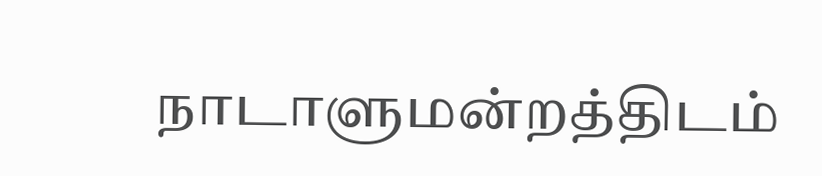நாடாளுமன்றத்திடம்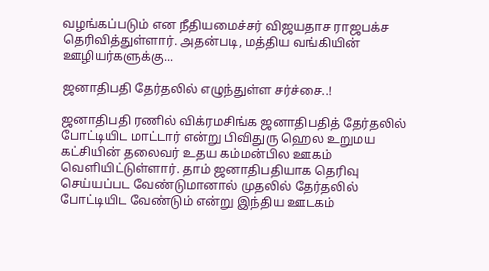வழங்கப்படும் என நீதியமைச்சர் விஜயதாச ராஜபக்ச தெரிவித்துள்ளார். அதன்படி, மத்திய வங்கியின் ஊழியர்களுக்கு...

ஜனாதிபதி தேர்தலில் எழுந்துள்ள சர்ச்சை..!

ஜனாதிபதி ரணில் விக்ரமசிங்க ஜனாதிபதித் தேர்தலில் போட்டியிட மாட்டார் என்று பிவிதுரு ஹெல உறுமய கட்சியின் தலைவர் உதய கம்மன்பில ஊகம் வெளியிட்டுள்ளார். தாம் ஜனாதிபதியாக தெரிவு செய்யப்பட வேண்டுமானால் முதலில் தேர்தலில் போட்டியிட வேண்டும் என்று இந்திய ஊடகம்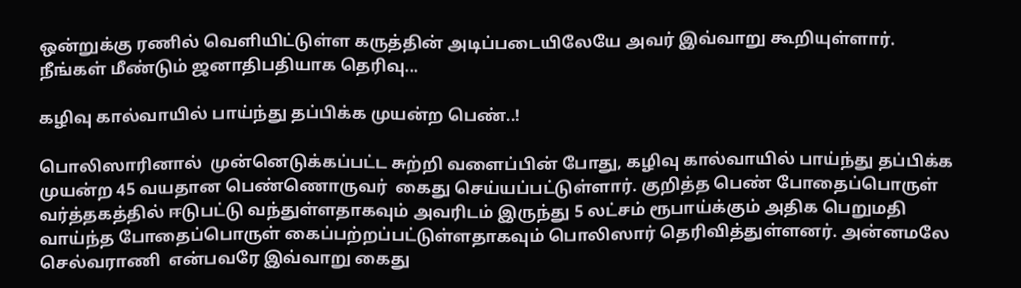ஒன்றுக்கு ரணில் வெளியிட்டுள்ள கருத்தின் அடிப்படையிலேயே அவர் இவ்வாறு கூறியுள்ளார். நீங்கள் மீண்டும் ஜனாதிபதியாக தெரிவு...

கழிவு கால்வாயில் பாய்ந்து தப்பிக்க முயன்ற பெண்..!

பொலிஸாரினால்  முன்னெடுக்கப்பட்ட சுற்றி வளைப்பின் போது, கழிவு கால்வாயில் பாய்ந்து தப்பிக்க முயன்ற 45 வயதான பெண்ணொருவர்  கைது செய்யப்பட்டுள்ளார். குறித்த பெண் போதைப்பொருள் வர்த்தகத்தில் ஈடுபட்டு வந்துள்ளதாகவும் அவரிடம் இருந்து 5 லட்சம் ரூபாய்க்கும் அதிக பெறுமதி வாய்ந்த போதைப்பொருள் கைப்பற்றப்பட்டுள்ளதாகவும் பொலிஸார் தெரிவித்துள்ளனர். அன்னமலே செல்வராணி  என்பவரே இவ்வாறு கைது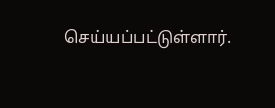செய்யப்பட்டுள்ளார்.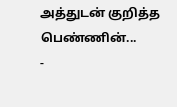அத்துடன் குறித்த பெண்ணின்...
-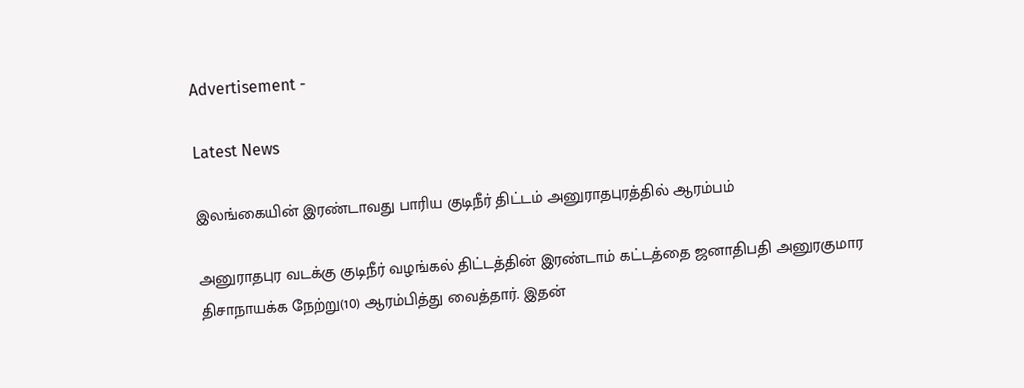Advertisement -

Latest News

இலங்கையின் இரண்டாவது பாரிய குடிநீர் திட்டம் அனுராதபுரத்தில் ஆரம்பம்

அனுராதபுர வடக்கு குடிநீர் வழங்கல் திட்டத்தின் இரண்டாம் கட்டத்தை ஜனாதிபதி அனுரகுமார திசாநாயக்க நேற்று(10) ஆரம்பித்து வைத்தார். இதன்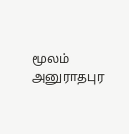மூலம் அனுராதபுர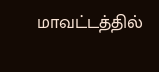மாவட்டத்தில்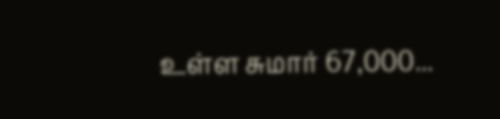உள்ள சுமார் 67,000...